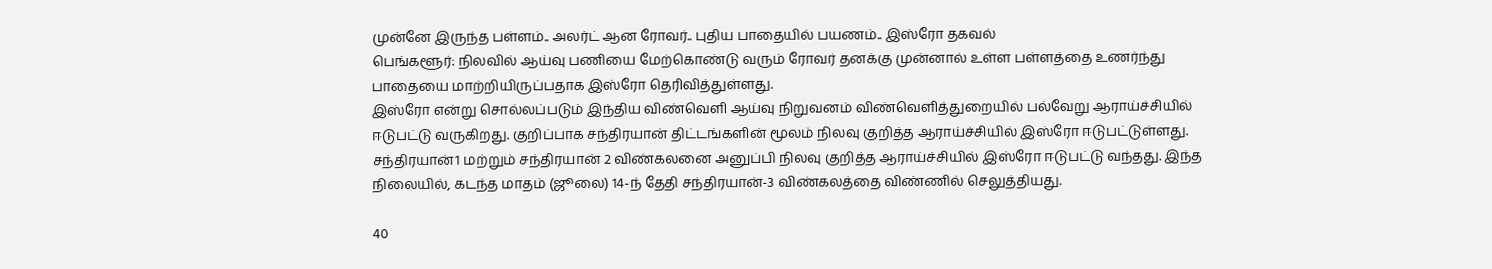முன்னே இருந்த பள்ளம்.. அலர்ட் ஆன ரோவர்.. புதிய பாதையில் பயணம்.. இஸ்ரோ தகவல்
பெங்களூர்: நிலவில் ஆய்வு பணியை மேற்கொண்டு வரும் ரோவர் தனக்கு முன்னால் உள்ள பள்ளத்தை உணர்ந்து பாதையை மாற்றியிருப்பதாக இஸ்ரோ தெரிவித்துள்ளது.
இஸ்ரோ என்று சொல்லப்படும் இந்திய விண்வெளி ஆய்வு நிறுவனம் விண்வெளித்துறையில் பல்வேறு ஆராய்ச்சியில் ஈடுபட்டு வருகிறது. குறிப்பாக சந்திரயான் திட்டங்களின் மூலம் நிலவு குறித்த ஆராய்ச்சியில் இஸ்ரோ ஈடுபட்டுள்ளது. சந்திரயான்1 மற்றும் சந்திரயான் 2 விண்கலனை அனுப்பி நிலவு குறித்த ஆராய்ச்சியில் இஸ்ரோ ஈடுபட்டு வந்தது. இந்த நிலையில், கடந்த மாதம் (ஜூலை) 14-ந் தேதி சந்திரயான்-3 விண்கலத்தை விண்ணில் செலுத்தியது.

40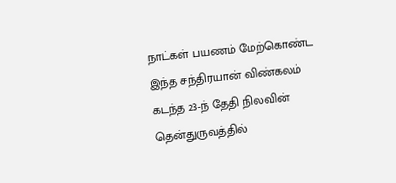நாட்கள் பயணம் மேற்கொண்ட இந்த சந்திரயான் விண்கலம் கடந்த 23-ந் தேதி நிலவின் தென்துருவத்தில்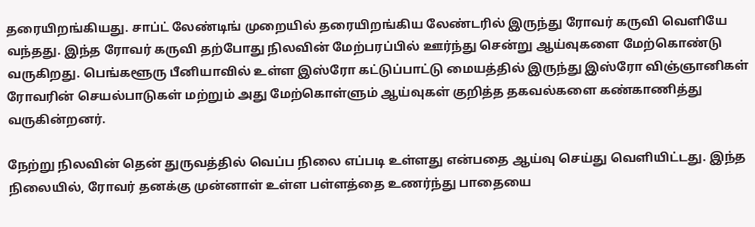தரையிறங்கியது. சாப்ட் லேண்டிங் முறையில் தரையிறங்கிய லேண்டரில் இருந்து ரோவர் கருவி வெளியே வந்தது. இந்த ரோவர் கருவி தற்போது நிலவின் மேற்பரப்பில் ஊர்ந்து சென்று ஆய்வுகளை மேற்கொண்டு வருகிறது. பெங்களூரு பீனியாவில் உள்ள இஸ்ரோ கட்டுப்பாட்டு மையத்தில் இருந்து இஸ்ரோ விஞ்ஞானிகள் ரோவரின் செயல்பாடுகள் மற்றும் அது மேற்கொள்ளும் ஆய்வுகள் குறித்த தகவல்களை கண்காணித்து வருகின்றனர்.

நேற்று நிலவின் தென் துருவத்தில் வெப்ப நிலை எப்படி உள்ளது என்பதை ஆய்வு செய்து வெளியிட்டது. இந்த நிலையில், ரோவர் தனக்கு முன்னாள் உள்ள பள்ளத்தை உணர்ந்து பாதையை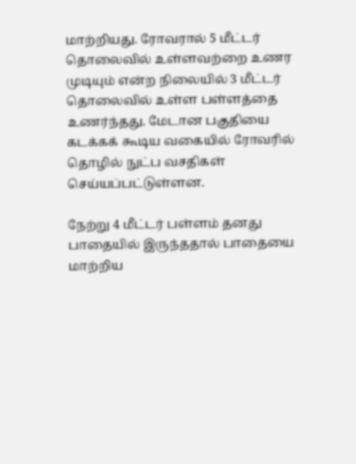மாற்றியது. ரோவரால் 5 மீட்டர் தொலைவில் உள்ளவற்றை உணர முடியும் என்ற நிலையில் 3 மீட்டர் தொலைவில் உள்ள பள்ளத்தை உணர்ந்தது. மேடான பகுதியை கடக்கக் கூடிய வகையில் ரோவரில் தொழில் நுட்ப வசதிகள் செய்யப்பட்டுள்ளன.

நேற்று 4 மீட்டர் பள்ளம் தனது பாதையில் இருந்ததால் பாதையை மாற்றிய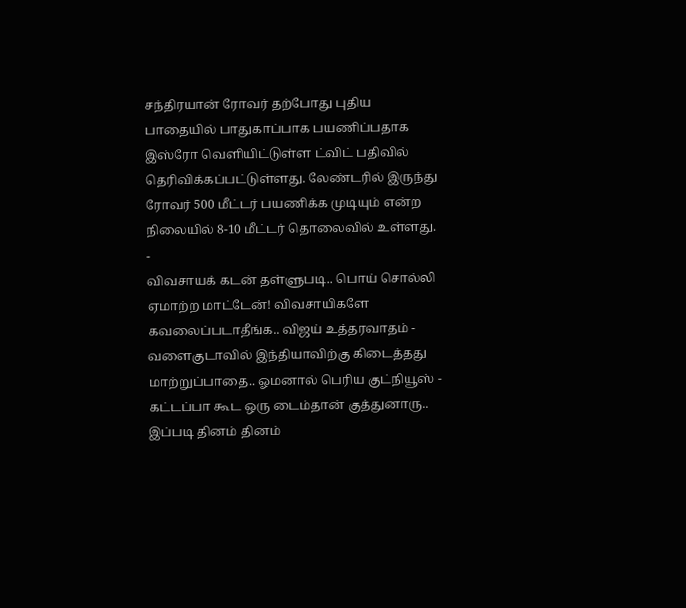சந்திரயான் ரோவர் தற்போது புதிய பாதையில் பாதுகாப்பாக பயணிப்பதாக இஸ்ரோ வெளியிட்டுள்ள ட்விட் பதிவில் தெரிவிக்கப்பட்டுள்ளது. லேண்டரில் இருந்து ரோவர் 500 மீட்டர் பயணிக்க முடியும் என்ற நிலையில் 8-10 மீட்டர் தொலைவில் உள்ளது.
-
விவசாயக் கடன் தள்ளுபடி.. பொய் சொல்லி ஏமாற்ற மாட்டேன்! விவசாயிகளே கவலைப்படாதீங்க.. விஜய் உத்தரவாதம் -
வளைகுடாவில் இந்தியாவிற்கு கிடைத்தது மாற்றுப்பாதை.. ஓமனால் பெரிய குட்நியூஸ் -
கட்டப்பா கூட ஒரு டைம்தான் குத்துனாரு.. இப்படி தினம் தினம்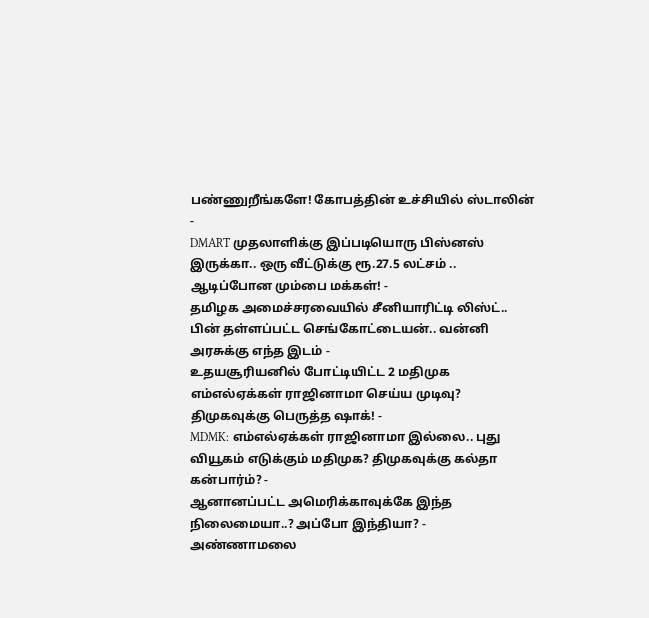பண்ணுறீங்களே! கோபத்தின் உச்சியில் ஸ்டாலின் -
DMART முதலாளிக்கு இப்படியொரு பிஸ்னஸ் இருக்கா.. ஒரு வீட்டுக்கு ரூ.27.5 லட்சம் .. ஆடிப்போன மும்பை மக்கள்! -
தமிழக அமைச்சரவையில் சீனியாரிட்டி லிஸ்ட்.. பின் தள்ளப்பட்ட செங்கோட்டையன்.. வன்னி அரசுக்கு எந்த இடம் -
உதயசூரியனில் போட்டியிட்ட 2 மதிமுக எம்எல்ஏக்கள் ராஜினாமா செய்ய முடிவு? திமுகவுக்கு பெருத்த ஷாக்! -
MDMK: எம்எல்ஏக்கள் ராஜினாமா இல்லை.. புது வியூகம் எடுக்கும் மதிமுக? திமுகவுக்கு கல்தா கன்பார்ம்? -
ஆனானப்பட்ட அமெரிக்காவுக்கே இந்த நிலைமையா..? அப்போ இந்தியா? -
அண்ணாமலை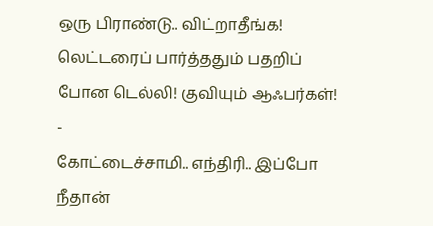ஒரு பிராண்டு.. விட்றாதீங்க! லெட்டரைப் பார்த்ததும் பதறிப் போன டெல்லி! குவியும் ஆஃபர்கள்! -
கோட்டைச்சாமி.. எந்திரி.. இப்போ நீதான்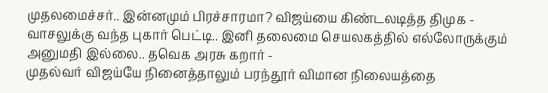முதலமைச்சர்.. இன்னமும் பிரச்சாரமா? விஜய்யை கிண்டலடித்த திமுக -
வாசலுக்கு வந்த புகார் பெட்டி.. இனி தலைமை செயலகத்தில் எல்லோருக்கும் அனுமதி இல்லை.. தவெக அரசு கறார் -
முதல்வர் விஜய்யே நினைத்தாலும் பரந்தூர் விமான நிலையத்தை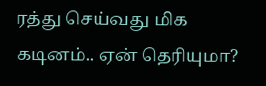ரத்து செய்வது மிக கடினம்.. ஏன் தெரியுமா?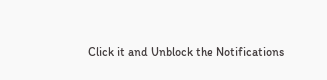Click it and Unblock the Notifications